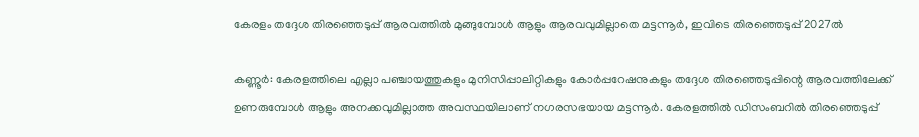കേരളം തദ്ദേശ തിരഞ്ഞെടുപ്പ് ആരവത്തില്‍ മുങ്ങുമ്പോള്‍ ആളും ആരവവുമില്ലാതെ മട്ടന്നൂര്‍, ഇവിടെ തിരഞ്ഞെടുപ്പ് 2027ല്‍

കണ്ണൂര്‍: കേരളത്തിലെ എല്ലാ പഞ്ചായത്തുകളും മുനിസിപ്പാലിറ്റികളും കോര്‍പ്പറേഷനുകളും തദ്ദേശ തിരഞ്ഞെടുപ്പിന്റെ ആരവത്തിലേക്ക് ഉണരുമ്പോള്‍ ആളും അനക്കവുമില്ലാത്ത അവസ്ഥയിലാണ് നഗരസഭയായ മട്ടന്നൂര്‍. കേരളത്തില്‍ ഡിസംബറില്‍ തിരഞ്ഞെടുപ്പ്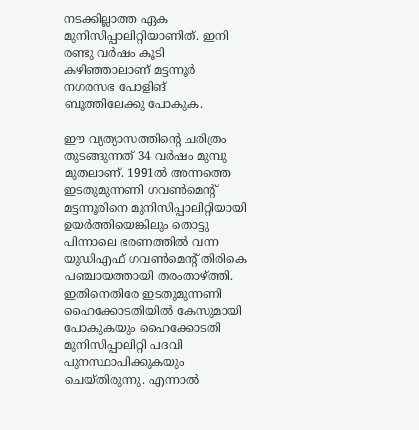നടക്കില്ലാത്ത ഏക മുനിസിപ്പാലിറ്റിയാണിത്. ഇനി രണ്ടു വര്‍ഷം കൂടി കഴിഞ്ഞാലാണ് മട്ടന്നൂര്‍ നഗരസഭ പോളിങ് ബൂത്തിലേക്കു പോകുക.

ഈ വ്യത്യാസത്തിന്റെ ചരിത്രം തുടങ്ങുന്നത് 34 വര്‍ഷം മുമ്പു മുതലാണ്. 1991ല്‍ അന്നത്തെ ഇടതുമുന്നണി ഗവണ്‍മെന്റ് മട്ടന്നൂരിനെ മുനിസിപ്പാലിറ്റിയായി ഉയര്‍ത്തിയെങ്കിലും തൊട്ടു പിന്നാലെ ഭരണത്തില്‍ വന്ന യുഡിഎഫ് ഗവണ്‍മെന്റ് തിരികെ പഞ്ചായത്തായി തരംതാഴ്ത്തി. ഇതിനെതിരേ ഇടതുമുന്നണി ഹൈക്കോടതിയില്‍ കേസുമായി പോകുകയും ഹൈക്കോടതി മുനിസിപ്പാലിറ്റി പദവി പുനസ്ഥാപിക്കുകയും ചെയ്തിരുന്നു. എന്നാല്‍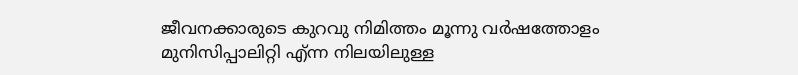ജീവനക്കാരുടെ കുറവു നിമിത്തം മൂന്നു വര്‍ഷത്തോളം മുനിസിപ്പാലിറ്റി എ്ന്ന നിലയിലുള്ള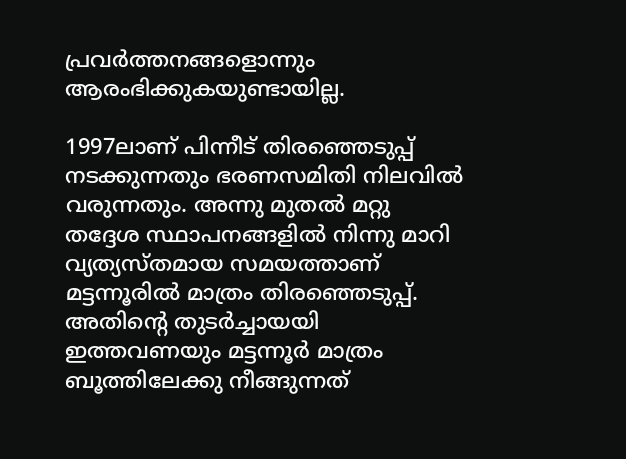പ്രവര്‍ത്തനങ്ങളൊന്നും ആരംഭിക്കുകയുണ്ടായില്ല.

1997ലാണ് പിന്നീട് തിരഞ്ഞെടുപ്പ് നടക്കുന്നതും ഭരണസമിതി നിലവില്‍ വരുന്നതും. അന്നു മുതല്‍ മറ്റു തദ്ദേശ സ്ഥാപനങ്ങളില്‍ നിന്നു മാറി വ്യത്യസ്തമായ സമയത്താണ് മട്ടന്നൂരില്‍ മാത്രം തിരഞ്ഞെടുപ്പ്. അതിന്റെ തുടര്‍ച്ചായയി ഇത്തവണയും മട്ടന്നൂര്‍ മാത്രം ബൂത്തിലേക്കു നീങ്ങുന്നത്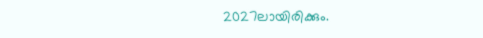2027ലായിരിക്കും.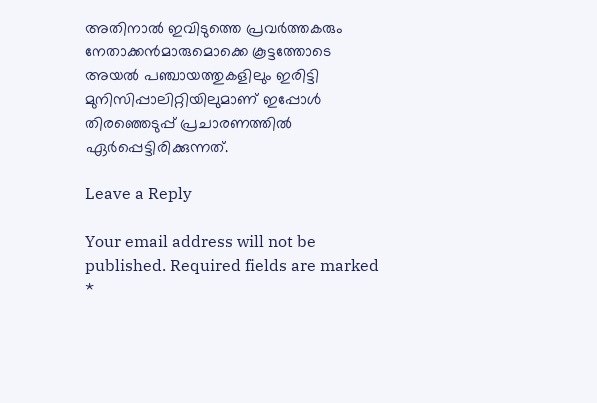അതിനാല്‍ ഇവിടുത്തെ പ്രവര്‍ത്തകരും നേതാക്കന്‍മാരുമൊക്കെ കൂട്ടത്തോടെ അയല്‍ പഞ്ചായത്തുകളിലും ഇരിട്ടി മുനിസിപ്പാലിറ്റിയിലുമാണ് ഇപ്പോള്‍ തിരഞ്ഞെടുപ്പ് പ്രചാരണത്തില്‍ ഏര്‍പ്പെട്ടിരിക്കുന്നത്.

Leave a Reply

Your email address will not be published. Required fields are marked *